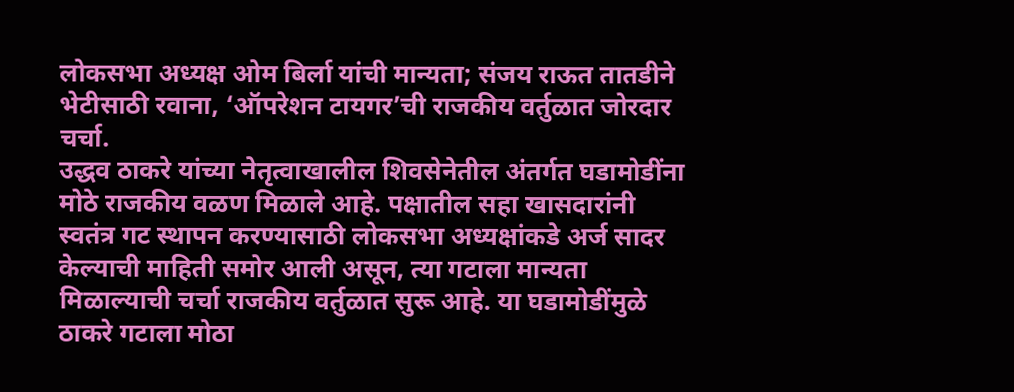लोकसभा अध्यक्ष ओम बिर्ला यांची मान्यता; संजय राऊत तातडीने भेटीसाठी रवाना, ‘ऑपरेशन टायगर’ची राजकीय वर्तुळात जोरदार चर्चा.
उद्धव ठाकरे यांच्या नेतृत्वाखालील शिवसेनेतील अंतर्गत घडामोडींना मोठे राजकीय वळण मिळाले आहे. पक्षातील सहा खासदारांनी स्वतंत्र गट स्थापन करण्यासाठी लोकसभा अध्यक्षांकडे अर्ज सादर केल्याची माहिती समोर आली असून, त्या गटाला मान्यता मिळाल्याची चर्चा राजकीय वर्तुळात सुरू आहे. या घडामोडींमुळे ठाकरे गटाला मोठा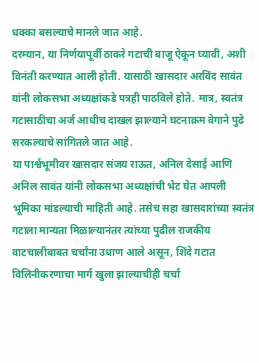धक्का बसल्याचे मानले जात आहे.
दरम्यान, या निर्णयापूर्वी ठाकरे गटाची बाजू ऐकून घ्यावी, अशी विनंती करण्यात आली होती. यासाठी खासदार अरविंद सावंत यांनी लोकसभा अध्यक्षांकडे पत्रही पाठविले होते. मात्र, स्वतंत्र गटासाठीचा अर्ज आधीच दाखल झाल्याने घटनाक्रम वेगाने पुढे सरकल्याचे सांगितले जात आहे.
या पार्श्वभूमीवर खासदार संजय राऊत, अनिल देसाई आणि अनिल सावंत यांनी लोकसभा अध्यक्षांची भेट घेत आपली भूमिका मांडल्याची माहिती आहे. तसेच सहा खासदारांच्या स्वतंत्र गटाला मान्यता मिळाल्यानंतर त्यांच्या पुढील राजकीय वाटचालीबाबत चर्चांना उधाण आले असून, शिंदे गटात विलिनीकरणाचा मार्ग खुला झाल्याचीही चर्चा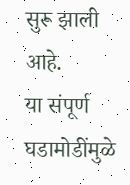सुरू झाली आहे.
या संपूर्ण घडामोडींमुळे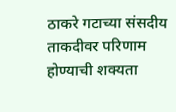ठाकरे गटाच्या संसदीय ताकदीवर परिणाम होण्याची शक्यता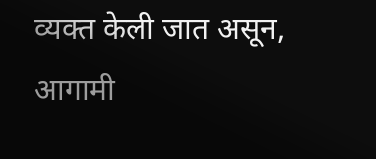व्यक्त केली जात असून, आगामी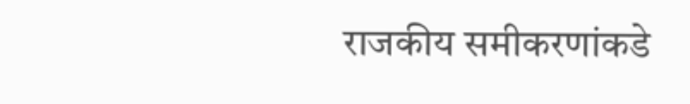राजकीय समीकरणांकडे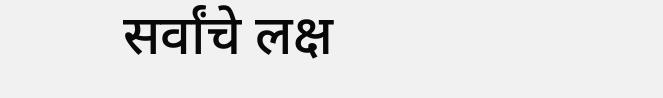सर्वांचे लक्ष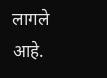लागले आहे.